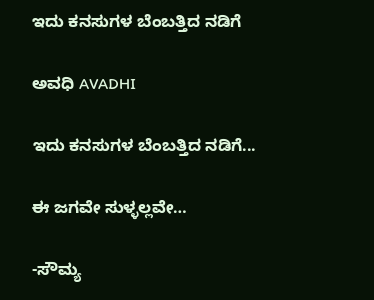ಇದು ಕನಸುಗಳ ಬೆಂಬತ್ತಿದ ನಡಿಗೆ‍

ಅವಧಿ AVADHI

ಇದು ಕನಸುಗಳ ಬೆಂಬತ್ತಿದ ನಡಿಗೆ...

ಈ ಜಗವೇ ಸುಳ್ಳಲ್ಲವೇ…

-ಸೌಮ್ಯ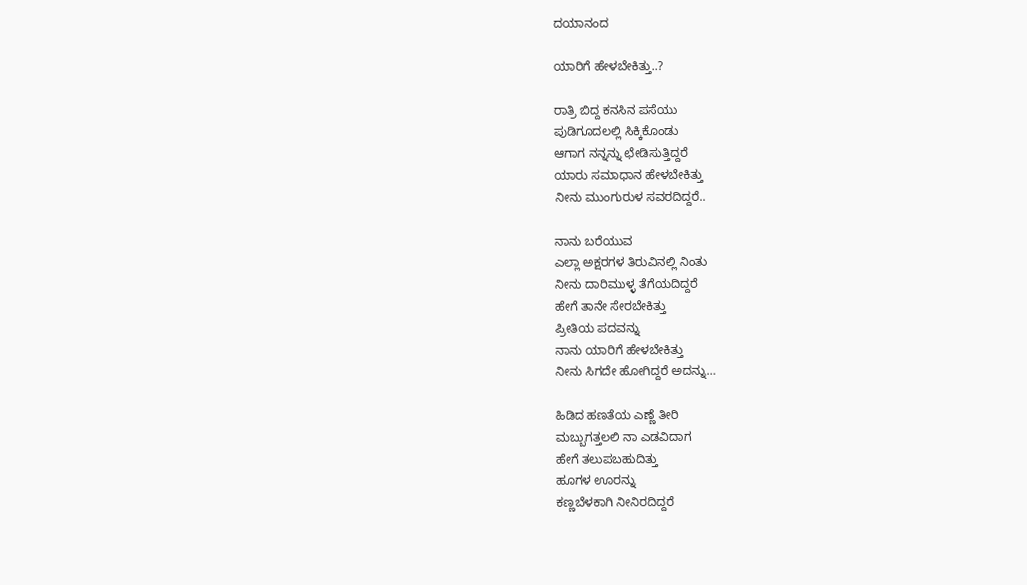ದಯಾನಂದ

ಯಾರಿಗೆ ಹೇಳಬೇಕಿತ್ತು..?

ರಾತ್ರಿ ಬಿದ್ದ ಕನಸಿನ ಪಸೆಯು
ಪುಡಿಗೂದಲಲ್ಲಿ ಸಿಕ್ಕಿಕೊಂಡು
ಆಗಾಗ ನನ್ನನ್ನು ಛೇಡಿಸುತ್ತಿದ್ದರೆ
ಯಾರು ಸಮಾಧಾನ ಹೇಳಬೇಕಿತ್ತು
ನೀನು ಮುಂಗುರುಳ ಸವರದಿದ್ದರೆ..

ನಾನು ಬರೆಯುವ
ಎಲ್ಲಾ ಅಕ್ಷರಗಳ ತಿರುವಿನಲ್ಲಿ ನಿಂತು
ನೀನು ದಾರಿಮುಳ್ಳ ತೆಗೆಯದಿದ್ದರೆ
ಹೇಗೆ ತಾನೇ ಸೇರಬೇಕಿತ್ತು
ಪ್ರೀತಿಯ ಪದವನ್ನು
ನಾನು ಯಾರಿಗೆ ಹೇಳಬೇಕಿತ್ತು
ನೀನು ಸಿಗದೇ ಹೋಗಿದ್ದರೆ ಅದನ್ನು…

ಹಿಡಿದ ಹಣತೆಯ ಎಣ್ಣೆ ತೀರಿ
ಮಬ್ಬುಗತ್ತಲಲಿ ನಾ ಎಡವಿದಾಗ
ಹೇಗೆ ತಲುಪಬಹುದಿತ್ತು
ಹೂಗಳ ಊರನ್ನು
ಕಣ್ಣಬೆಳಕಾಗಿ ನೀನಿರದಿದ್ದರೆ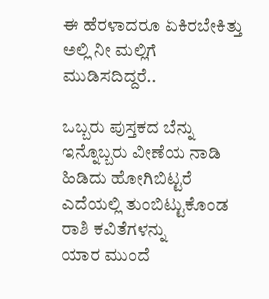ಈ ಹೆರಳಾದರೂ ಏಕಿರಬೇಕಿತ್ತು
ಅಲ್ಲಿ ನೀ ಮಲ್ಲಿಗೆ ಮುಡಿಸದಿದ್ದರೆ..

ಒಬ್ಬರು ಪುಸ್ತಕದ ಬೆನ್ನು
ಇನ್ನೊಬ್ಬರು ವೀಣೆಯ ನಾಡಿ
ಹಿಡಿದು ಹೋಗಿಬಿಟ್ಟರೆ
ಎದೆಯಲ್ಲಿ ತುಂಬಿಟ್ಟುಕೊಂಡ
ರಾಶಿ ಕವಿತೆಗಳನ್ನು
ಯಾರ ಮುಂದೆ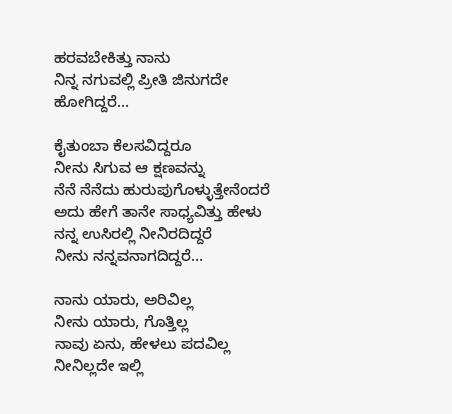ಹರವಬೇಕಿತ್ತು ನಾನು
ನಿನ್ನ ನಗುವಲ್ಲಿ ಪ್ರೀತಿ ಜಿನುಗದೇ
ಹೋಗಿದ್ದರೆ…

ಕೈತುಂಬಾ ಕೆಲಸವಿದ್ದರೂ
ನೀನು ಸಿಗುವ ಆ ಕ್ಷಣವನ್ನು
ನೆನೆ ನೆನೆದು ಹುರುಪುಗೊಳ್ಳುತ್ತೇನೆಂದರೆ
ಅದು ಹೇಗೆ ತಾನೇ ಸಾಧ್ಯವಿತ್ತು ಹೇಳು
ನನ್ನ ಉಸಿರಲ್ಲಿ ನೀನಿರದಿದ್ದರೆ
ನೀನು ನನ್ನವನಾಗದಿದ್ದರೆ…

ನಾನು ಯಾರು, ಅರಿವಿಲ್ಲ
ನೀನು ಯಾರು, ಗೊತ್ತಿಲ್ಲ
ನಾವು ಏನು, ಹೇಳಲು ಪದವಿಲ್ಲ
ನೀನಿಲ್ಲದೇ ಇಲ್ಲಿ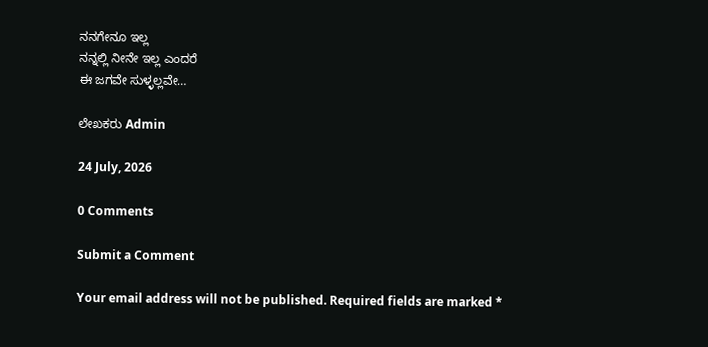ನನಗೇನೂ ಇಲ್ಲ
ನನ್ನಲ್ಲಿ ನೀನೇ ಇಲ್ಲ ಎಂದರೆ
ಈ ಜಗವೇ ಸುಳ್ಳಲ್ಲವೇ…

ಲೇಖಕರು Admin

24 July, 2026

0 Comments

Submit a Comment

Your email address will not be published. Required fields are marked *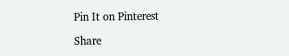Pin It on Pinterest

Share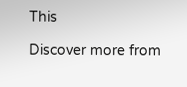This

Discover more from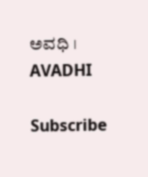ಅವಧಿ । AVADHI

Subscribe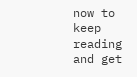now to keep reading and get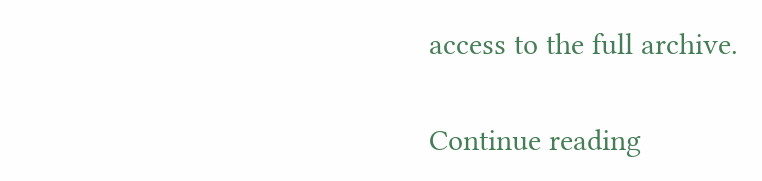access to the full archive.

Continue reading